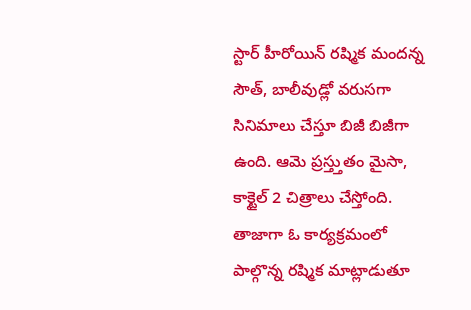స్టార్ హీరోయిన్ రష్మిక మందన్న సౌత్, బాలీవుడ్లో వరుసగా సినిమాలు చేస్తూ బిజీ బిజీగా ఉంది. ఆమె ప్రస్త్తుతం మైసా, కాక్టైల్ 2 చిత్రాలు చేస్తోంది. తాజాగా ఓ కార్యక్రమంలో పాల్గొన్న రష్మిక మాట్లాడుతూ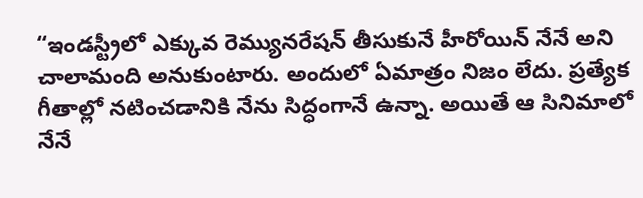“ఇండస్ట్రీలో ఎక్కువ రెమ్యునరేషన్ తీసుకునే హీరోయిన్ నేనే అని చాలామంది అనుకుంటారు. అందులో ఏమాత్రం నిజం లేదు. ప్రత్యేక గీతాల్లో నటించడానికి నేను సిద్ధంగానే ఉన్నా. అయితే ఆ సినిమాలో నేనే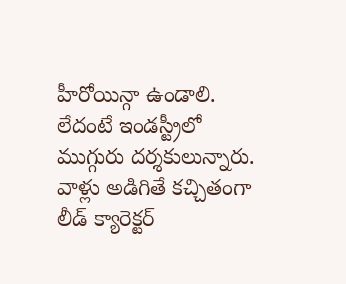హీరోయిన్గా ఉండాలి. లేదంటే ఇండస్ట్రీలో ముగ్గురు దర్శకులున్నారు. వాళ్లు అడిగితే కచ్చితంగా లీడ్ క్యారెక్టర్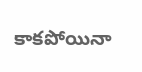కాకపోయినా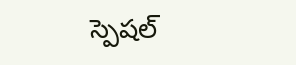స్పెషల్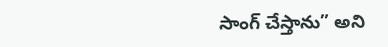సాంగ్ చేస్తాను” అని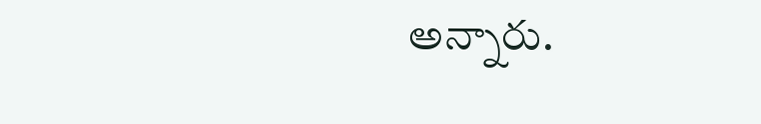అన్నారు.